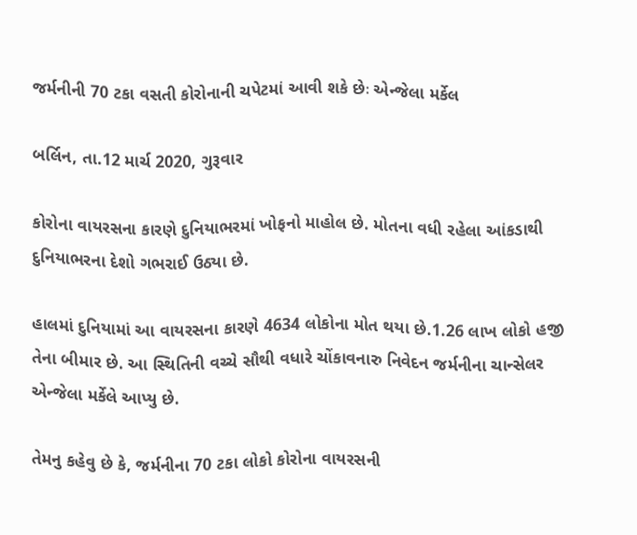જર્મનીની 70 ટકા વસતી કોરોનાની ચપેટમાં આવી શકે છેઃ એન્જેલા મર્કેલ

બર્લિન, તા.12 માર્ચ 2020, ગુરૂવાર

કોરોના વાયરસના કારણે દુનિયાભરમાં ખોફનો માહોલ છે. મોતના વધી રહેલા આંકડાથી દુનિયાભરના દેશો ગભરાઈ ઉઠ્યા છે.

હાલમાં દુનિયામાં આ વાયરસના કારણે 4634 લોકોના મોત થયા છે.1.26 લાખ લોકો હજી તેના બીમાર છે. આ સ્થિતિની વચ્ચે સૌથી વધારે ચોંકાવનારુ નિવેદન જર્મનીના ચાન્સેલર એન્જેલા મર્કેલે આપ્યુ છે.

તેમનુ કહેવુ છે કે, જર્મનીના 70 ટકા લોકો કોરોના વાયરસની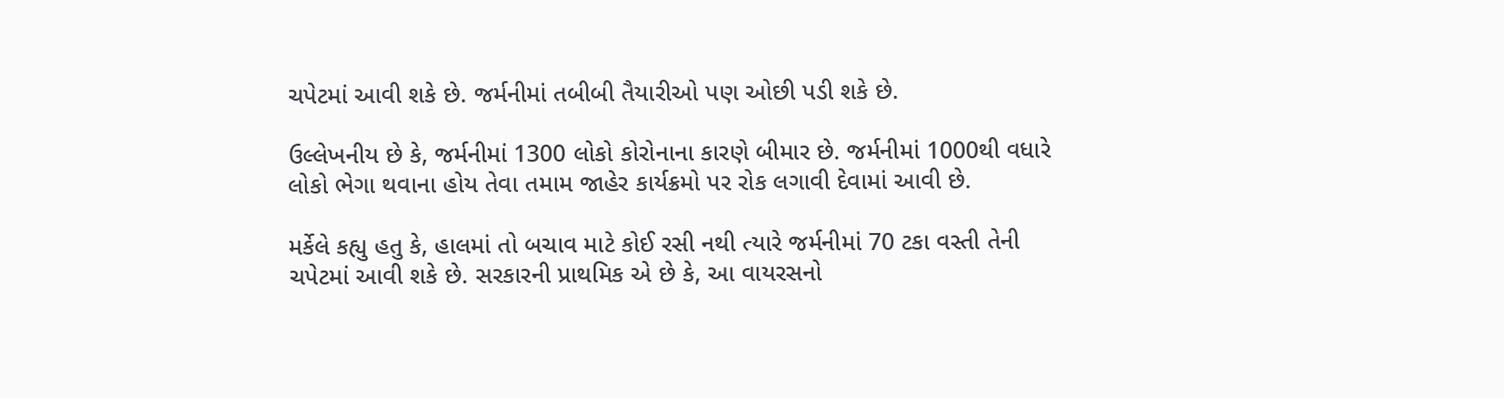ચપેટમાં આવી શકે છે. જર્મનીમાં તબીબી તૈયારીઓ પણ ઓછી પડી શકે છે.

ઉલ્લેખનીય છે કે, જર્મનીમાં 1300 લોકો કોરોનાના કારણે બીમાર છે. જર્મનીમાં 1000થી વધારે લોકો ભેગા થવાના હોય તેવા તમામ જાહેર કાર્યક્રમો પર રોક લગાવી દેવામાં આવી છે.

મર્કેલે કહ્યુ હતુ કે, હાલમાં તો બચાવ માટે કોઈ રસી નથી ત્યારે જર્મનીમાં 70 ટકા વસ્તી તેની ચપેટમાં આવી શકે છે. સરકારની પ્રાથમિક એ છે કે, આ વાયરસનો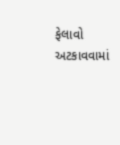ફેલાવો અટકાવવામાં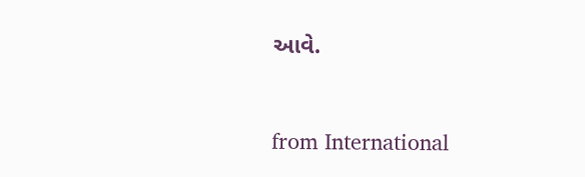આવે.



from International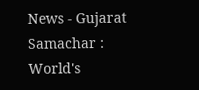News - Gujarat Samachar : World's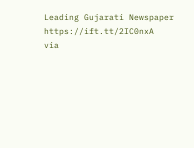Leading Gujarati Newspaper https://ift.tt/2IC0nxA
via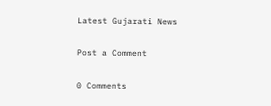Latest Gujarati News

Post a Comment

0 Comments